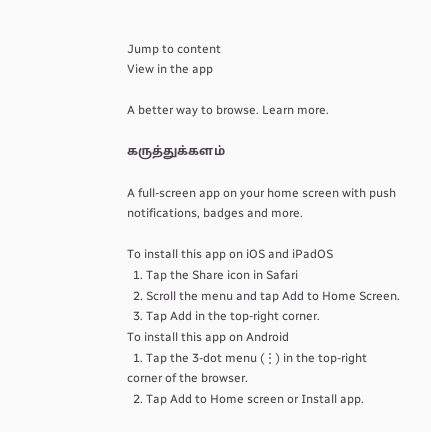Jump to content
View in the app

A better way to browse. Learn more.

கருத்துக்களம்

A full-screen app on your home screen with push notifications, badges and more.

To install this app on iOS and iPadOS
  1. Tap the Share icon in Safari
  2. Scroll the menu and tap Add to Home Screen.
  3. Tap Add in the top-right corner.
To install this app on Android
  1. Tap the 3-dot menu (⋮) in the top-right corner of the browser.
  2. Tap Add to Home screen or Install app.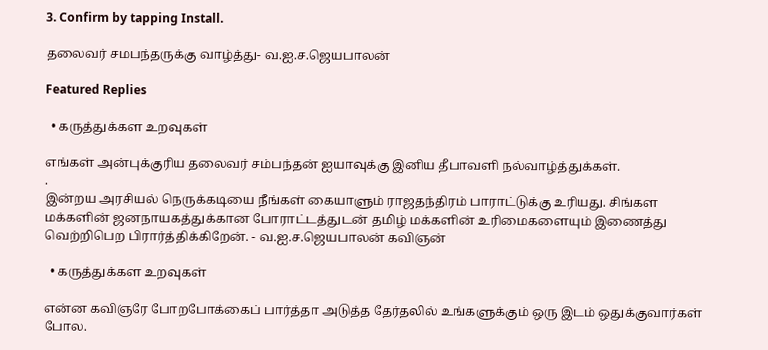3. Confirm by tapping Install.

தலைவர் சமபந்தருக்கு வாழ்த்து- வ.ஐ.ச.ஜெயபாலன்

Featured Replies

  • கருத்துக்கள உறவுகள்

எங்கள் அன்புக்குரிய தலைவர் சம்பந்தன் ஐயாவுக்கு இனிய தீபாவளி நல்வாழ்த்துக்கள்.
.
இன்றய அரசியல் நெருக்கடியை நீங்கள் கையாளும் ராஜதந்திரம் பாராட்டுக்கு உரியது. சிங்கள மக்களின் ஜனநாயகத்துக்கான போராட்டத்துடன் தமிழ் மக்களின் உரிமைகளையும் இணைத்து வெற்றிபெற பிரார்த்திக்கிறேன். - வ.ஐ.ச.ஜெயபாலன் கவிஞன்

  • கருத்துக்கள உறவுகள்

என்ன கவிஞரே போறபோக்கைப் பார்த்தா அடுத்த தேர்தலில் உங்களுக்கும் ஒரு இடம் ஒதுக்குவார்கள் போல.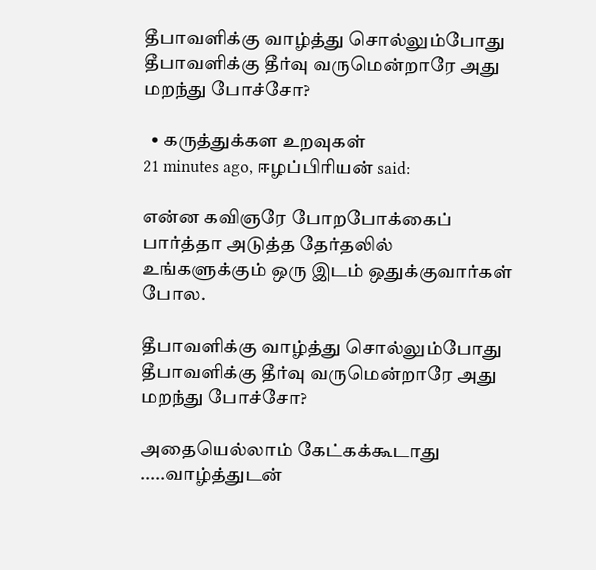தீபாவளிக்கு வாழ்த்து சொல்லும்போது தீபாவளிக்கு தீர்வு வருமென்றாரே அது மறந்து போச்சோ?

  • கருத்துக்கள உறவுகள்
21 minutes ago, ஈழப்பிரியன் said:

என்ன கவிஞரே போறபோக்கைப் பார்த்தா அடுத்த தேர்தலில் உங்களுக்கும் ஒரு இடம் ஒதுக்குவார்கள் போல.

தீபாவளிக்கு வாழ்த்து சொல்லும்போது தீபாவளிக்கு தீர்வு வருமென்றாரே அது மறந்து போச்சோ?

அதையெல்லாம் கேட்கக்கூடாது .....வாழ்த்துடன்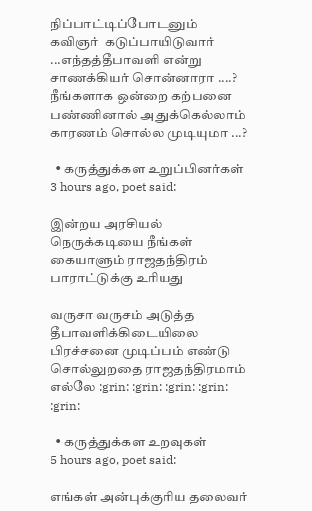நிப்பாட்டிப்போடனும்
கவிஞர்  கடுப்பாயிடுவார் ...எந்தத்தீபாவளி என்று சாணக்கியர் சொன்னாரா ....?
நீங்களாக ஒன்றை கற்பனை பண்ணினால் அதுக்கெல்லாம் காரணம் சொல்ல முடியுமா ...?

  • கருத்துக்கள உறுப்பினர்கள்
3 hours ago, poet said:

இன்றய அரசியல் நெருக்கடியை நீங்கள் கையாளும் ராஜதந்திரம் பாராட்டுக்கு உரியது

வருசா வருசம் அடுத்த தீபாவளிக்கிடையிலை பிரச்சனை முடிப்பம் எண்டு சொல்லுறதை ராஜதந்திரமாம் எல்லே :grin: :grin: :grin: :grin: :grin:

  • கருத்துக்கள உறவுகள்
5 hours ago, poet said:

எங்கள் அன்புக்குரிய தலைவர்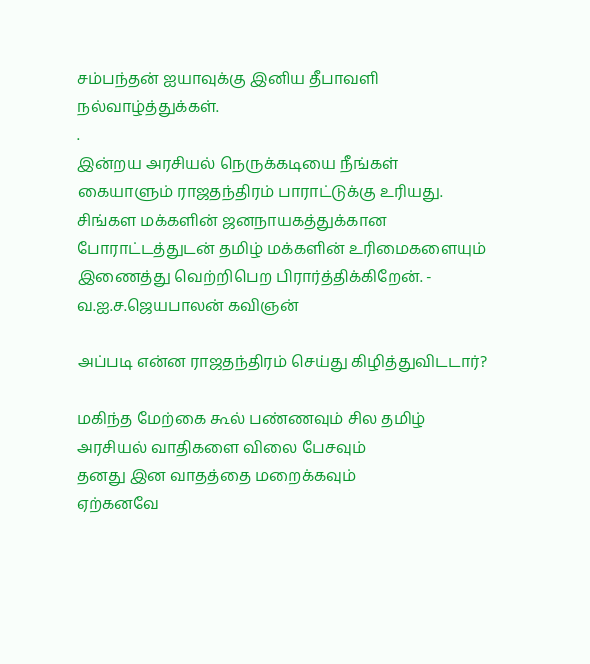சம்பந்தன் ஐயாவுக்கு இனிய தீபாவளி நல்வாழ்த்துக்கள்.
.
இன்றய அரசியல் நெருக்கடியை நீங்கள் கையாளும் ராஜதந்திரம் பாராட்டுக்கு உரியது. சிங்கள மக்களின் ஜனநாயகத்துக்கான போராட்டத்துடன் தமிழ் மக்களின் உரிமைகளையும் இணைத்து வெற்றிபெற பிரார்த்திக்கிறேன். - வ.ஐ.ச.ஜெயபாலன் கவிஞன்

அப்படி என்ன ராஜதந்திரம் செய்து கிழித்துவிடடார்?

மகிந்த மேற்கை கூல் பண்ணவும் சில தமிழ் அரசியல் வாதிகளை விலை பேசவும்
தனது இன வாதத்தை மறைக்கவும்
ஏற்கனவே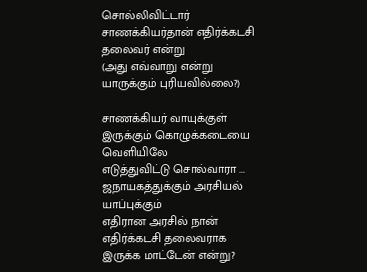சொல்லிவிட்டார் சாணக்கியர்தான் எதிர்க்கடசி தலைவர் என்று
(அது எவ்வாறு என்று யாருக்கும் புரியவில்லை?)

சாணக்கியர் வாயுக்குள் இருக்கும் கொழுக்கடையை வெளியிலே
எடுத்துவிட்டு சொல்வாரா ... ஜநாயகத்துக்கும் அரசியல் யாப்புக்கும்
எதிரான அரசில் நான் எதிர்க்கடசி தலைவராக இருக்க மாட்டேன் என்று?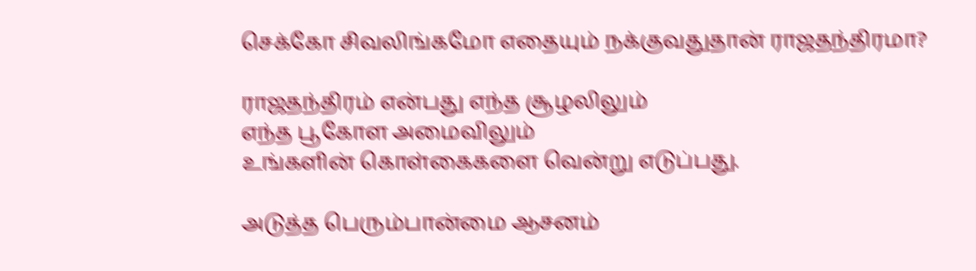செக்கோ சிவலிங்கமோ எதையும் நக்குவதுதான் ராஜதந்திரமா?

ராஜதந்திரம் என்பது எந்த சூழலிலும்
எந்த பூகோள அமைவிலும்
உங்களின் கொள்கைகளை வென்று எடுப்பது.

அடுத்த பெரும்பான்மை ஆசனம்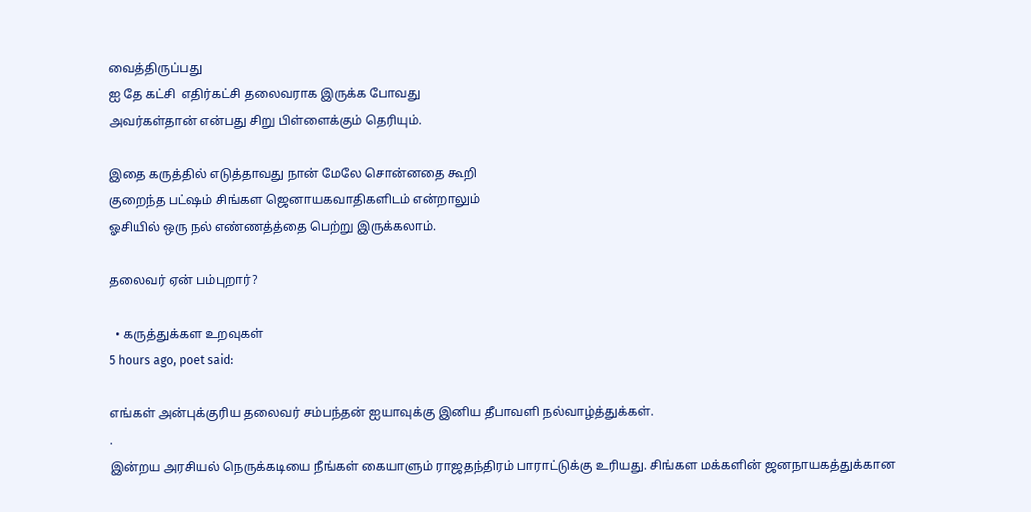வைத்திருப்பது
ஐ தே கட்சி  எதிர்கட்சி தலைவராக இருக்க போவது
அவர்கள்தான் என்பது சிறு பிள்ளைக்கும் தெரியும்.

இதை கருத்தில் எடுத்தாவது நான் மேலே சொன்னதை கூறி
குறைந்த பட்ஷம் சிங்கள ஜெனாயகவாதிகளிடம் என்றாலும்
ஓசியில் ஒரு நல் எண்ணத்த்தை பெற்று இருக்கலாம்.

தலைவர் ஏன் பம்புறார்?

  • கருத்துக்கள உறவுகள்
5 hours ago, poet said:

எங்கள் அன்புக்குரிய தலைவர் சம்பந்தன் ஐயாவுக்கு இனிய தீபாவளி நல்வாழ்த்துக்கள்.
.
இன்றய அரசியல் நெருக்கடியை நீங்கள் கையாளும் ராஜதந்திரம் பாராட்டுக்கு உரியது. சிங்கள மக்களின் ஜனநாயகத்துக்கான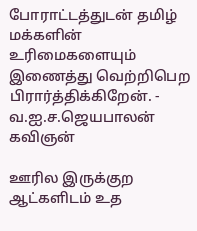போராட்டத்துடன் தமிழ் மக்களின் உரிமைகளையும் இணைத்து வெற்றிபெற பிரார்த்திக்கிறேன். - வ.ஐ.ச.ஜெயபாலன் கவிஞன்

ஊரில இருக்குற ஆட்களிடம் உத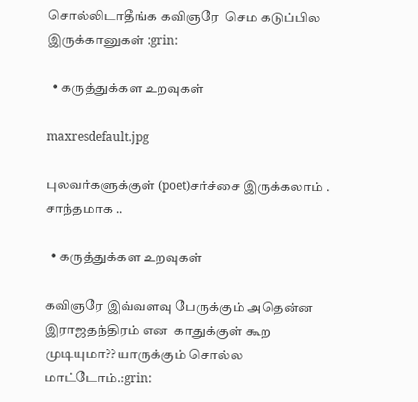சொல்லிடாதீங்க கவிஞரே  செம கடுப்பில இருக்கானுகள் :grin:

  • கருத்துக்கள உறவுகள்

maxresdefault.jpg

புலவர்களுக்குள் (poet)சர்ச்சை இருக்கலாம் . சாந்தமாக ..

  • கருத்துக்கள உறவுகள்

கவிஞரே இவ்வளவு பேருக்கும் அதென்ன இராஜதந்திரம் என  காதுக்குள் கூற முடியுமா?? யாருக்கும் சொல்ல மாட்டோம்.:grin: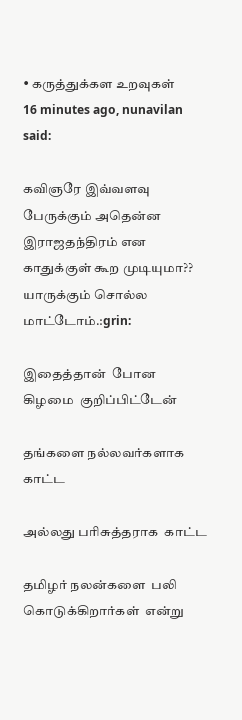• கருத்துக்கள உறவுகள்
16 minutes ago, nunavilan said:

கவிஞரே இவ்வளவு பேருக்கும் அதென்ன இராஜதந்திரம் என  காதுக்குள் கூற முடியுமா?? யாருக்கும் சொல்ல மாட்டோம்.:grin:

இதைத்தான்  போன  கிழமை  குறிப்பிட்டேன்

தங்களை நல்லவர்களாக  காட்ட

அல்லது பரிசுத்தராக  காட்ட

தமிழர் நலன்களை  பலி கொடுக்கிறார்கள்  என்று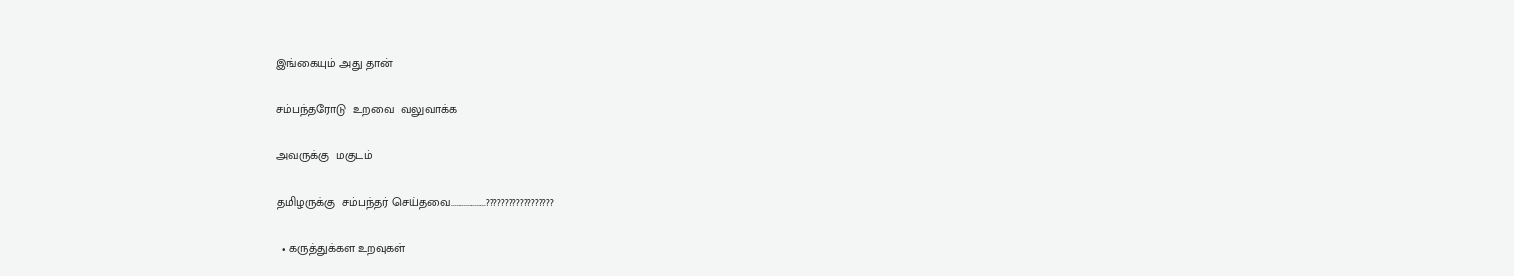இங்கையும் அது தான்

சம்பந்தரோடு  உறவை  வலுவாக்க

அவருக்கு  மகுடம்

தமிழருக்கு  சம்பந்தர் செய்தவை...................??????????????????

  • கருத்துக்கள உறவுகள்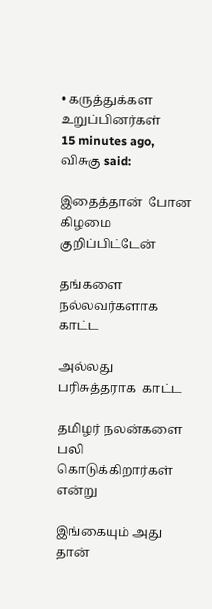• கருத்துக்கள உறுப்பினர்கள்
15 minutes ago, விசுகு said:

இதைத்தான்  போன  கிழமை  குறிப்பிட்டேன்

தங்களை நல்லவர்களாக  காட்ட

அல்லது பரிசுத்தராக  காட்ட

தமிழர் நலன்களை  பலி கொடுக்கிறார்கள்  என்று

இங்கையும் அது தான்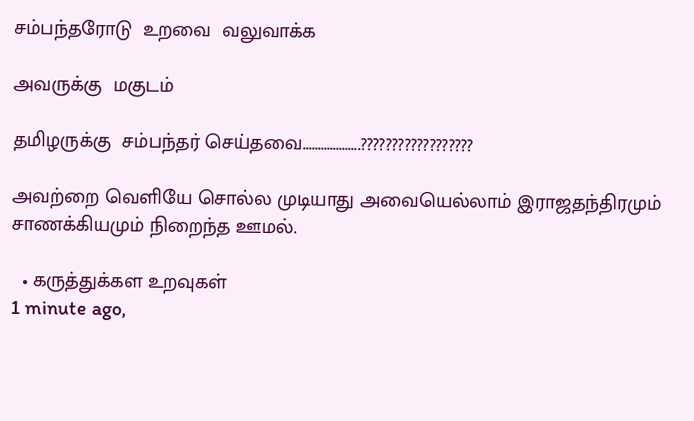சம்பந்தரோடு  உறவை  வலுவாக்க

அவருக்கு  மகுடம்

தமிழருக்கு  சம்பந்தர் செய்தவை...................??????????????????

அவற்றை வெளியே சொல்ல முடியாது அவையெல்லாம் இராஜதந்திரமும் சாணக்கியமும் நிறைந்த ஊமல்.

  • கருத்துக்கள உறவுகள்
1 minute ago,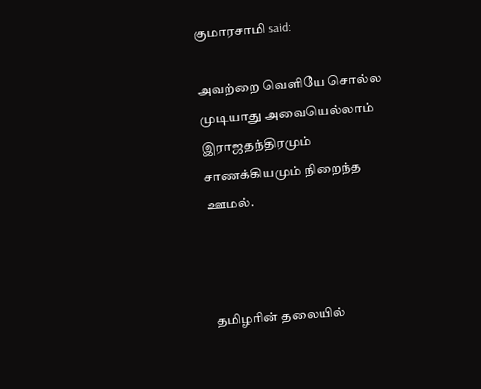குமாரசாமி said:

அவற்றை வெளியே சொல்ல முடியாது அவையெல்லாம் இராஜதந்திரமும் சாணக்கியமும் நிறைந்த ஊமல்.



 தமிழரின் தலையில்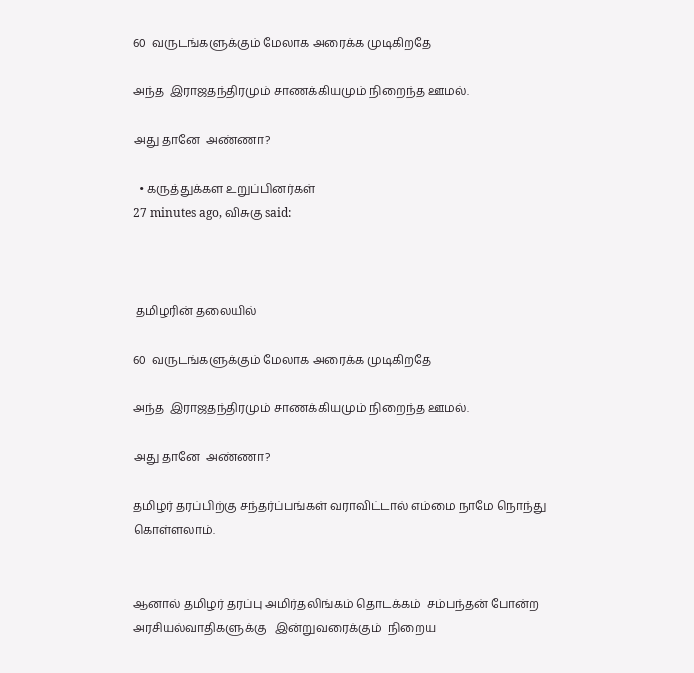60  வருடங்களுக்கும் மேலாக அரைக்க முடிகிறதே

அந்த  இராஜதந்திரமும் சாணக்கியமும் நிறைந்த ஊமல்.

அது தானே  அண்ணா?

  • கருத்துக்கள உறுப்பினர்கள்
27 minutes ago, விசுகு said:



 தமிழரின் தலையில்

60  வருடங்களுக்கும் மேலாக அரைக்க முடிகிறதே

அந்த  இராஜதந்திரமும் சாணக்கியமும் நிறைந்த ஊமல்.

அது தானே  அண்ணா?

தமிழர் தரப்பிற்கு சந்தர்ப்பங்கள் வராவிட்டால் எம்மை நாமே நொந்து கொள்ளலாம்.


ஆனால் தமிழர் தரப்பு அமிர்தலிங்கம் தொடக்கம்  சம்பந்தன் போன்ற அரசியல்வாதிகளுக்கு   இன்றுவரைக்கும்  நிறைய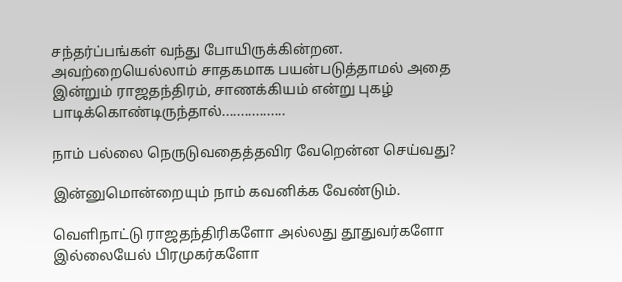சந்தர்ப்பங்கள் வந்து போயிருக்கின்றன. அவற்றையெல்லாம் சாதகமாக பயன்படுத்தாமல் அதை இன்றும் ராஜதந்திரம், சாணக்கியம் என்று புகழ் பாடிக்கொண்டிருந்தால்.................

நாம் பல்லை நெருடுவதைத்தவிர வேறென்ன செய்வது?

இன்னுமொன்றையும் நாம் கவனிக்க வேண்டும்.

வெளிநாட்டு ராஜதந்திரிகளோ அல்லது தூதுவர்களோ இல்லையேல் பிரமுகர்களோ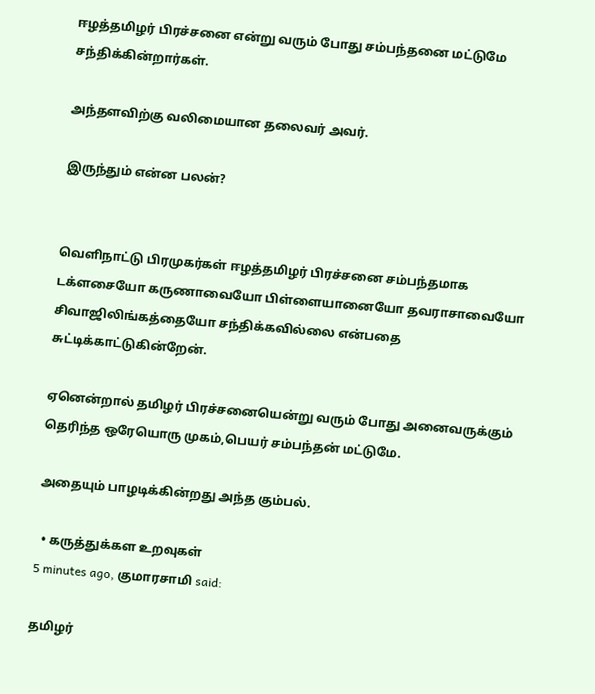ஈழத்தமிழர் பிரச்சனை என்று வரும் போது சம்பந்தனை மட்டுமே சந்திக்கின்றார்கள்.

அந்தளவிற்கு வலிமையான தலைவர் அவர்.

இருந்தும் என்ன பலன்?


வெளிநாட்டு பிரமுகர்கள் ஈழத்தமிழர் பிரச்சனை சம்பந்தமாக டக்ளசையோ கருணாவையோ பிள்ளையானையோ தவராசாவையோ சிவாஜிலிங்கத்தையோ சந்திக்கவில்லை என்பதை சுட்டிக்காட்டுகின்றேன்.

ஏனென்றால் தமிழர் பிரச்சனையென்று வரும் போது அனைவருக்கும் தெரிந்த ஒரேயொரு முகம்,பெயர் சம்பந்தன் மட்டுமே.

அதையும் பாழடிக்கின்றது அந்த கும்பல்.

  • கருத்துக்கள உறவுகள்
5 minutes ago, குமாரசாமி said:

தமிழர்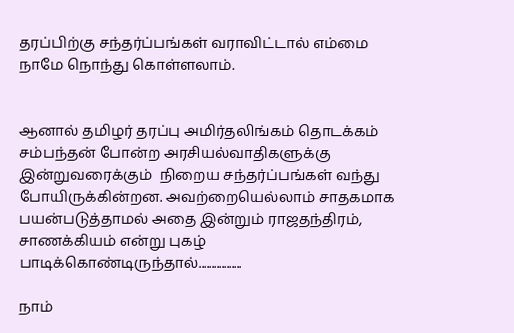தரப்பிற்கு சந்தர்ப்பங்கள் வராவிட்டால் எம்மை நாமே நொந்து கொள்ளலாம்.


ஆனால் தமிழர் தரப்பு அமிர்தலிங்கம் தொடக்கம்  சம்பந்தன் போன்ற அரசியல்வாதிகளுக்கு   இன்றுவரைக்கும்  நிறைய சந்தர்ப்பங்கள் வந்து போயிருக்கின்றன. அவற்றையெல்லாம் சாதகமாக பயன்படுத்தாமல் அதை இன்றும் ராஜதந்திரம், சாணக்கியம் என்று புகழ் பாடிக்கொண்டிருந்தால்.................

நாம்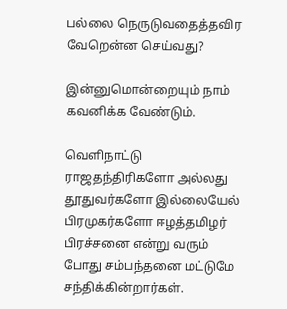பல்லை நெருடுவதைத்தவிர வேறென்ன செய்வது?

இன்னுமொன்றையும் நாம் கவனிக்க வேண்டும்.

வெளிநாட்டு ராஜதந்திரிகளோ அல்லது தூதுவர்களோ இல்லையேல் பிரமுகர்களோ ஈழத்தமிழர் பிரச்சனை என்று வரும் போது சம்பந்தனை மட்டுமே சந்திக்கின்றார்கள்.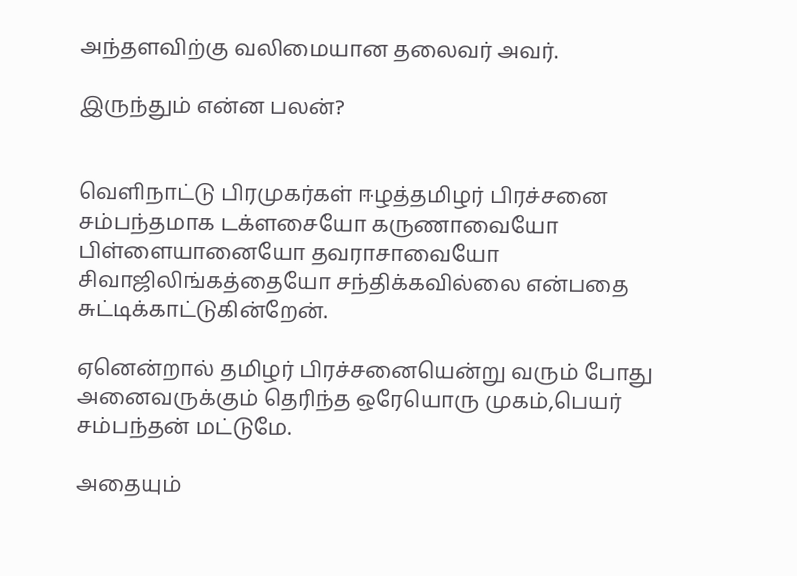அந்தளவிற்கு வலிமையான தலைவர் அவர்.

இருந்தும் என்ன பலன்?


வெளிநாட்டு பிரமுகர்கள் ஈழத்தமிழர் பிரச்சனை சம்பந்தமாக டக்ளசையோ கருணாவையோ பிள்ளையானையோ தவராசாவையோ சிவாஜிலிங்கத்தையோ சந்திக்கவில்லை என்பதை சுட்டிக்காட்டுகின்றேன்.

ஏனென்றால் தமிழர் பிரச்சனையென்று வரும் போது அனைவருக்கும் தெரிந்த ஒரேயொரு முகம்,பெயர் சம்பந்தன் மட்டுமே.

அதையும்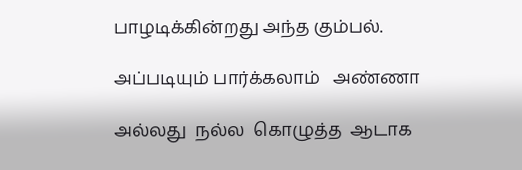பாழடிக்கின்றது அந்த கும்பல்.

அப்படியும் பார்க்கலாம்   அண்ணா

அல்லது  நல்ல  கொழுத்த  ஆடாக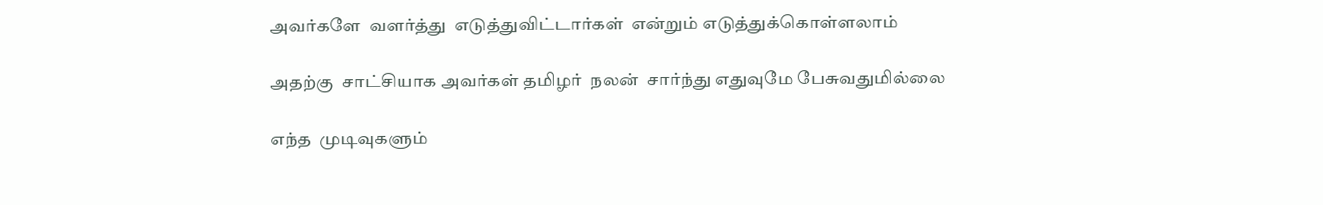அவர்களே  வளர்த்து  எடுத்துவிட்டார்கள்  என்றும் எடுத்துக்கொள்ளலாம்

அதற்கு  சாட்சியாக அவர்கள் தமிழர்  நலன்  சார்ந்து எதுவுமே பேசுவதுமில்லை

எந்த  முடிவுகளும்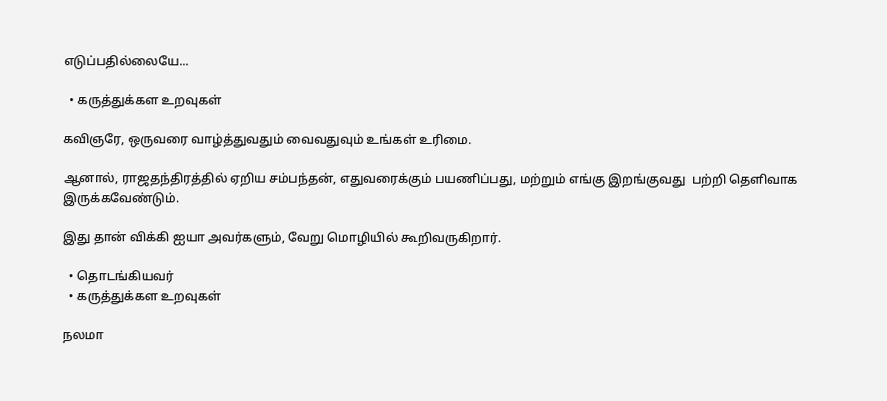எடுப்பதில்லையே...

  • கருத்துக்கள உறவுகள்

கவிஞரே, ஒருவரை வாழ்த்துவதும் வைவதுவும் உங்கள் உரிமை.

ஆனால், ராஜதந்திரத்தில் ஏறிய சம்பந்தன், எதுவரைக்கும் பயணிப்பது, மற்றும் எங்கு இறங்குவது  பற்றி தெளிவாக இருக்கவேண்டும்.

இது தான் விக்கி ஐயா அவர்களும், வேறு மொழியில் கூறிவருகிறார்.

  • தொடங்கியவர்
  • கருத்துக்கள உறவுகள்

நலமா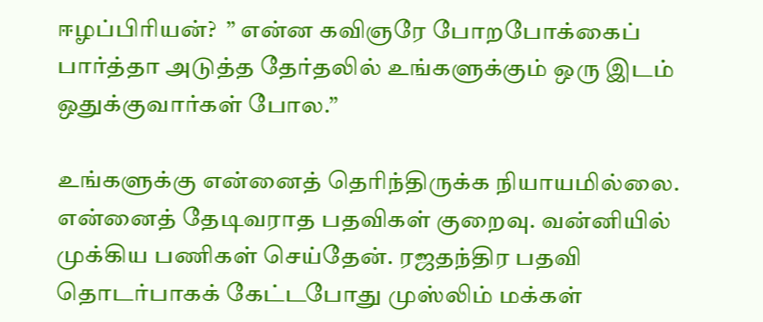ஈழப்பிரியன்?  ” என்ன கவிஞரே போறபோக்கைப் பார்த்தா அடுத்த தேர்தலில் உங்களுக்கும் ஒரு இடம் ஒதுக்குவார்கள் போல.”

உங்களுக்கு என்னைத் தெரிந்திருக்க நியாயமில்லை. என்னைத் தேடிவராத பதவிகள் குறைவு. வன்னியில் முக்கிய பணிகள் செய்தேன். ரஜதந்திர பதவி தொடர்பாகக் கேட்டபோது முஸ்லிம் மக்கள்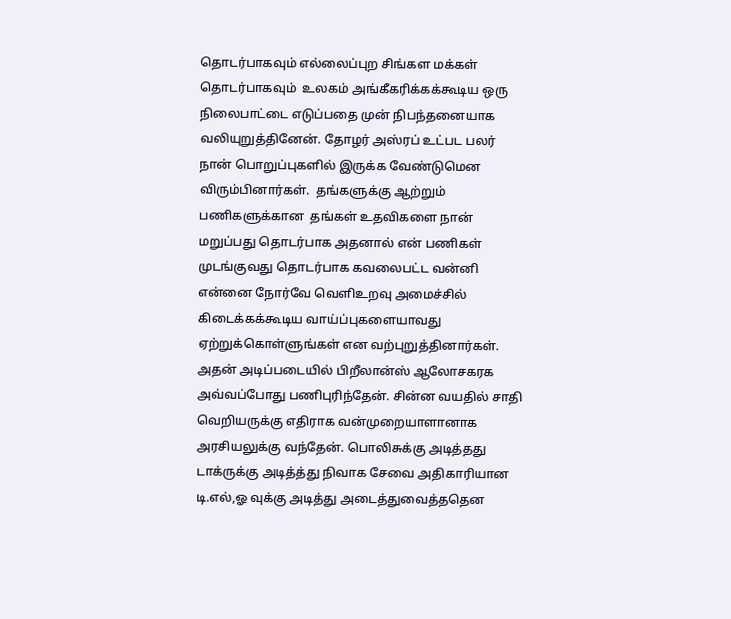தொடர்பாகவும் எல்லைப்புற சிங்கள மக்கள் தொடர்பாகவும்  உலகம் அங்கீகரிக்கக்கூடிய ஒரு நிலைபாட்டை எடுப்பதை முன் நிபந்தனையாக வலியுறுத்தினேன். தோழர் அஸ்ரப் உட்பட பலர் நான் பொறுப்புகளில் இருக்க வேண்டுமென விரும்பினார்கள்.  தங்களுக்கு ஆற்றும் பணிகளுக்கான  தங்கள் உதவிகளை நான் மறுப்பது தொடர்பாக அதனால் என் பணிகள் முடங்குவது தொடர்பாக கவலைபட்ட வன்னி என்னை நோர்வே வெளிஉறவு அமைச்சில் கிடைக்கக்கூடிய வாய்ப்புகளையாவது ஏற்றுக்கொள்ளுங்கள் என வற்புறுத்தினார்கள். அதன் அடிப்படையில் பிறீலான்ஸ் ஆலோசகரக அவ்வப்போது பணிபுரிந்தேன். சின்ன வயதில் சாதி வெறியருக்கு எதிராக வன்முறையாளானாக அரசியலுக்கு வந்தேன். பொலிசுக்கு அடித்தது டாக்ருக்கு அடித்த்து நிவாக சேவை அதிகாரியான டி.எல்,ஓ வுக்கு அடித்து அடைத்துவைத்ததென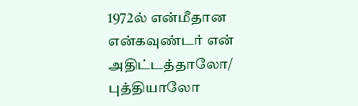1972ல் என்மீதான என்கவுண்டர் என் அதிட்டத்தாலோ/ புத்தியாலோ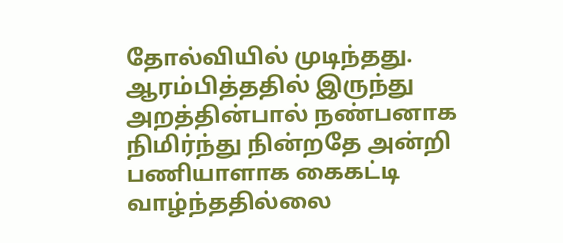தோல்வியில் முடிந்தது.  ஆரம்பித்ததில் இருந்து அறத்தின்பால் நண்பனாக நிமிர்ந்து நின்றதே அன்றி பணியாளாக கைகட்டி வாழ்ந்ததில்லை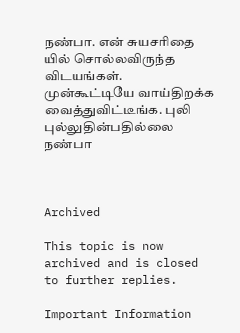நண்பா. என் சுயசரிதை யில் சொல்லவிருந்த விடயங்கள். முன்கூட்டியே வாய்திறக்க வைத்துவிட்டீங்க. புலி புல்லுதின்பதில்லை நண்பா



Archived

This topic is now archived and is closed to further replies.

Important Information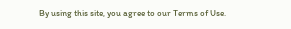By using this site, you agree to our Terms of Use.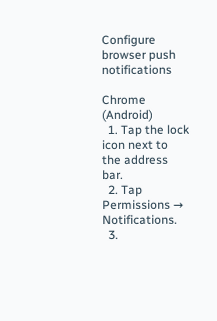Configure browser push notifications

Chrome (Android)
  1. Tap the lock icon next to the address bar.
  2. Tap Permissions → Notifications.
  3.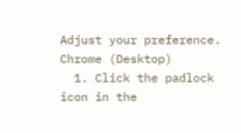Adjust your preference.
Chrome (Desktop)
  1. Click the padlock icon in the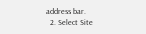address bar.
  2. Select Site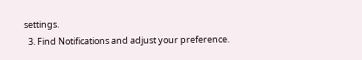settings.
  3. Find Notifications and adjust your preference.